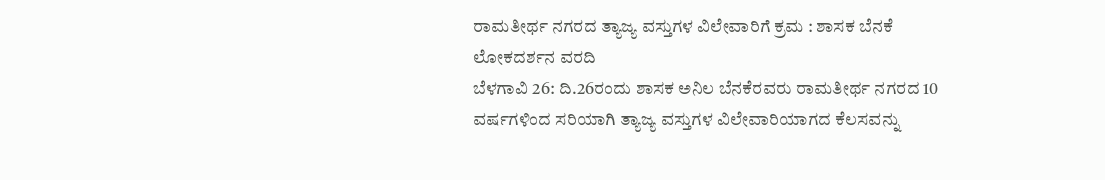ರಾಮತೀರ್ಥ ನಗರದ ತ್ಯಾಜ್ಯ ವಸ್ತುಗಳ ವಿಲೇವಾರಿಗೆ ಕ್ರಮ : ಶಾಸಕ ಬೆನಕೆ
ಲೋಕದರ್ಶನ ವರದಿ
ಬೆಳಗಾವಿ 26: ದಿ.26ರಂದು ಶಾಸಕ ಅನಿಲ ಬೆನಕೆರವರು ರಾಮತೀರ್ಥ ನಗರದ 10 ವರ್ಷಗಳಿಂದ ಸರಿಯಾಗಿ ತ್ಯಾಜ್ಯ ವಸ್ತುಗಳ ವಿಲೇವಾರಿಯಾಗದ ಕೆಲಸವನ್ನು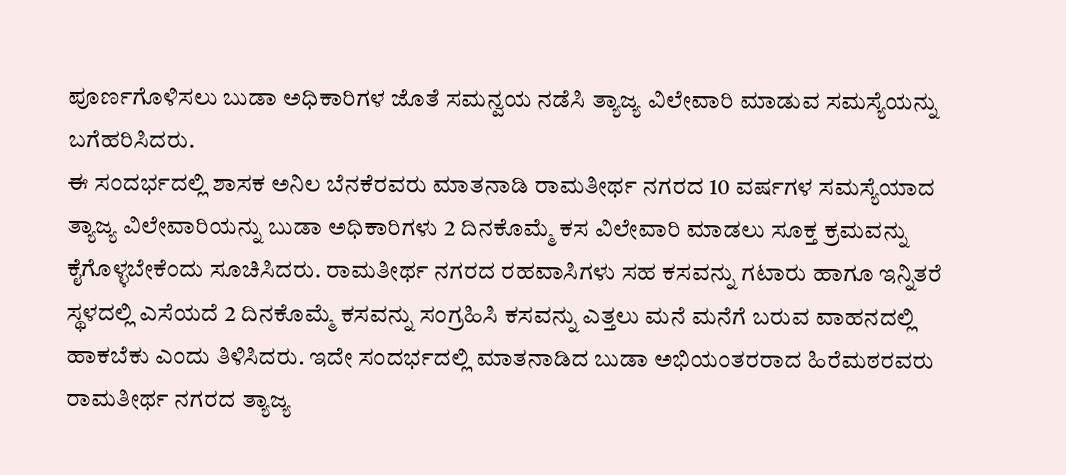ಪೂರ್ಣಗೊಳಿಸಲು ಬುಡಾ ಅಧಿಕಾರಿಗಳ ಜೊತೆ ಸಮನ್ವಯ ನಡೆಸಿ ತ್ಯಾಜ್ಯ ವಿಲೇವಾರಿ ಮಾಡುವ ಸಮಸ್ಯೆಯನ್ನು ಬಗೆಹರಿಸಿದರು.
ಈ ಸಂದರ್ಭದಲ್ಲಿ ಶಾಸಕ ಅನಿಲ ಬೆನಕೆರವರು ಮಾತನಾಡಿ ರಾಮತೀರ್ಥ ನಗರದ 10 ವರ್ಷಗಳ ಸಮಸ್ಯೆಯಾದ ತ್ಯಾಜ್ಯ ವಿಲೇವಾರಿಯನ್ನು ಬುಡಾ ಅಧಿಕಾರಿಗಳು 2 ದಿನಕೊಮ್ಮೆ ಕಸ ವಿಲೇವಾರಿ ಮಾಡಲು ಸೂಕ್ತ ಕ್ರಮವನ್ನು ಕೈಗೊಳ್ಳಬೇಕೆಂದು ಸೂಚಿಸಿದರು. ರಾಮತೀರ್ಥ ನಗರದ ರಹವಾಸಿಗಳು ಸಹ ಕಸವನ್ನು ಗಟಾರು ಹಾಗೂ ಇನ್ನಿತರೆ ಸ್ಥಳದಲ್ಲಿ ಎಸೆಯದೆ 2 ದಿನಕೊಮ್ಮೆ ಕಸವನ್ನು ಸಂಗ್ರಹಿಸಿ ಕಸವನ್ನು ಎತ್ತಲು ಮನೆ ಮನೆಗೆ ಬರುವ ವಾಹನದಲ್ಲಿ ಹಾಕಬೆಕು ಎಂದು ತಿಳಿಸಿದರು. ಇದೇ ಸಂದರ್ಭದಲ್ಲಿ ಮಾತನಾಡಿದ ಬುಡಾ ಅಭಿಯಂತರರಾದ ಹಿರೆಮಠರವರು ರಾಮತೀರ್ಥ ನಗರದ ತ್ಯಾಜ್ಯ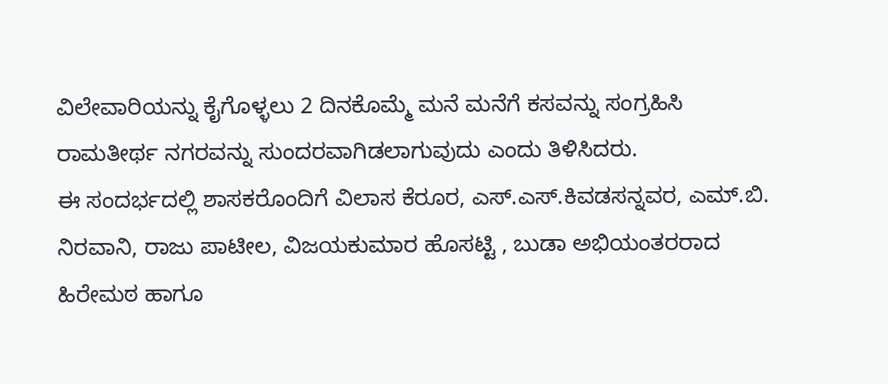ವಿಲೇವಾರಿಯನ್ನು ಕೈಗೊಳ್ಳಲು 2 ದಿನಕೊಮ್ಮೆ ಮನೆ ಮನೆಗೆ ಕಸವನ್ನು ಸಂಗ್ರಹಿಸಿ ರಾಮತೀರ್ಥ ನಗರವನ್ನು ಸುಂದರವಾಗಿಡಲಾಗುವುದು ಎಂದು ತಿಳಿಸಿದರು.
ಈ ಸಂದರ್ಭದಲ್ಲಿ ಶಾಸಕರೊಂದಿಗೆ ವಿಲಾಸ ಕೆರೂರ, ಎಸ್.ಎಸ್.ಕಿವಡಸನ್ನವರ, ಎಮ್.ಬಿ. ನಿರವಾನಿ, ರಾಜು ಪಾಟೀಲ, ವಿಜಯಕುಮಾರ ಹೊಸಟ್ಟಿ , ಬುಡಾ ಅಭಿಯಂತರರಾದ ಹಿರೇಮಠ ಹಾಗೂ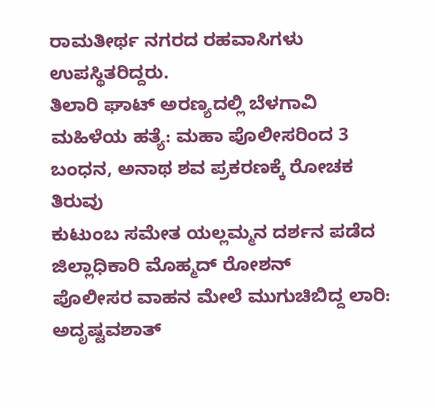ರಾಮತೀರ್ಥ ನಗರದ ರಹವಾಸಿಗಳು ಉಪಸ್ಥಿತರಿದ್ದರು.
ತಿಲಾರಿ ಘಾಟ್ ಅರಣ್ಯದಲ್ಲಿ ಬೆಳಗಾವಿ ಮಹಿಳೆಯ ಹತ್ಯೆ: ಮಹಾ ಪೊಲೀಸರಿಂದ 3 ಬಂಧನ, ಅನಾಥ ಶವ ಪ್ರಕರಣಕ್ಕೆ ರೋಚಕ ತಿರುವು
ಕುಟುಂಬ ಸಮೇತ ಯಲ್ಲಮ್ಮನ ದರ್ಶನ ಪಡೆದ ಜಿಲ್ಲಾಧಿಕಾರಿ ಮೊಹ್ಮದ್ ರೋಶನ್
ಪೊಲೀಸರ ವಾಹನ ಮೇಲೆ ಮುಗುಚಿಬಿದ್ದ ಲಾರಿ: ಅದೃಷ್ಟವಶಾತ್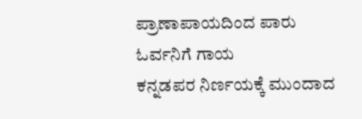ಪ್ರಾಣಾಪಾಯದಿಂದ ಪಾರು ಓರ್ವನಿಗೆ ಗಾಯ
ಕನ್ನಡಪರ ನಿರ್ಣಯಕ್ಕೆ ಮುಂದಾದ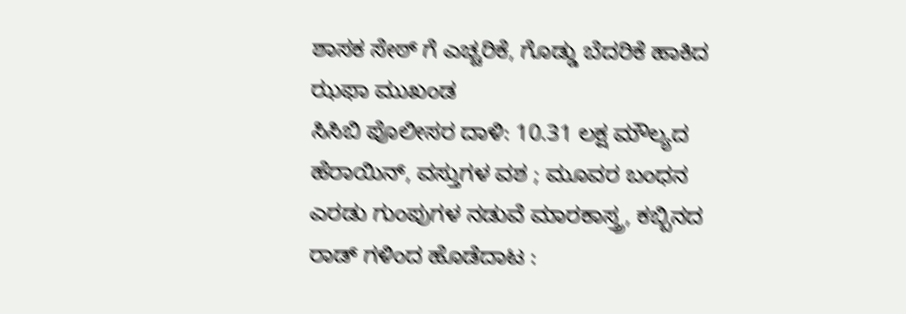ಶಾಸಕ ಸೇಠ್ ಗೆ ಎಚ್ಚರಿಕೆ, ಗೊಡ್ಡು ಬೆದರಿಕೆ ಹಾಕಿದ ಝಫಾ ಮುಖಂಡ
ಸಿಸಿಬಿ ಪೊಲೀಸರ ದಾಳಿ: 10.31 ಲಕ್ಷ ಮೌಲ್ಯದ ಹೆರಾಯಿನ್, ವಸ್ತುಗಳ ವಶ ; ಮೂವರ ಬಂಧನ
ಎರಡು ಗುಂಪುಗಳ ನಡುವೆ ಮಾರಕಾಸ್ತ್ರ, ಕಬ್ಬಿನದ ರಾಡ್ ಗಳಿಂದ ಹೊಡೆದಾಟ :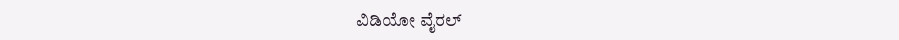ವಿಡಿಯೋ ವೈರಲ್